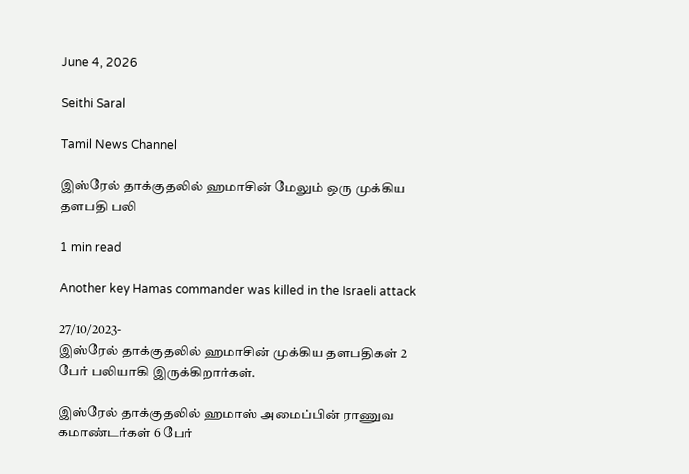June 4, 2026

Seithi Saral

Tamil News Channel

இஸ்ரேல் தாக்குதலில் ஹமாசின் மேலும் ஒரு முக்கிய தளபதி பலி

1 min read

Another key Hamas commander was killed in the Israeli attack

27/10/2023-
இஸ்ரேல் தாக்குதலில் ஹமாசின் முக்கிய தளபதிகள் 2 பேர் பலியாகி இருக்கிறார்கள்.

இஸ்ரேல் தாக்குதலில் ஹமாஸ் அமைப்பின் ராணுவ கமாண்டர்கள் 6 பேர்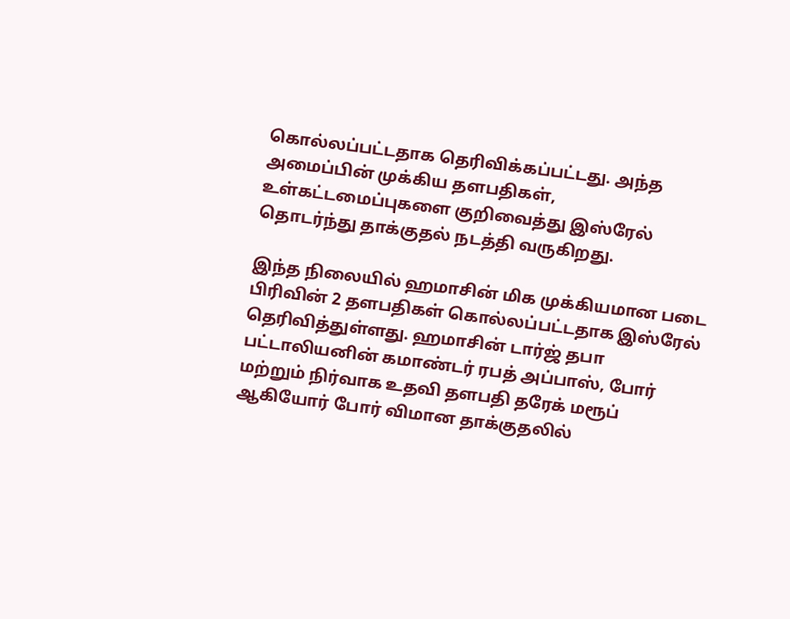கொல்லப்பட்டதாக தெரிவிக்கப்பட்டது. அந்த அமைப்பின் முக்கிய தளபதிகள், உள்கட்டமைப்புகளை குறிவைத்து இஸ்ரேல் தொடர்ந்து தாக்குதல் நடத்தி வருகிறது.

இந்த நிலையில் ஹமாசின் மிக முக்கியமான படை பிரிவின் 2 தளபதிகள் கொல்லப்பட்டதாக இஸ்ரேல் தெரிவித்துள்ளது. ஹமாசின் டார்ஜ் தபா பட்டாலியனின் கமாண்டர் ரபத் அப்பாஸ், போர் மற்றும் நிர்வாக உதவி தளபதி தரேக் மரூப் ஆகியோர் போர் விமான தாக்குதலில்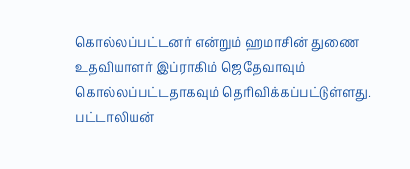கொல்லப்பட்டனர் என்றும் ஹமாசின் துணை உதவியாளர் இப்ராகிம் ஜெதேவாவும் கொல்லப்பட்டதாகவும் தெரிவிக்கப்பட்டுள்ளது. பட்டாலியன்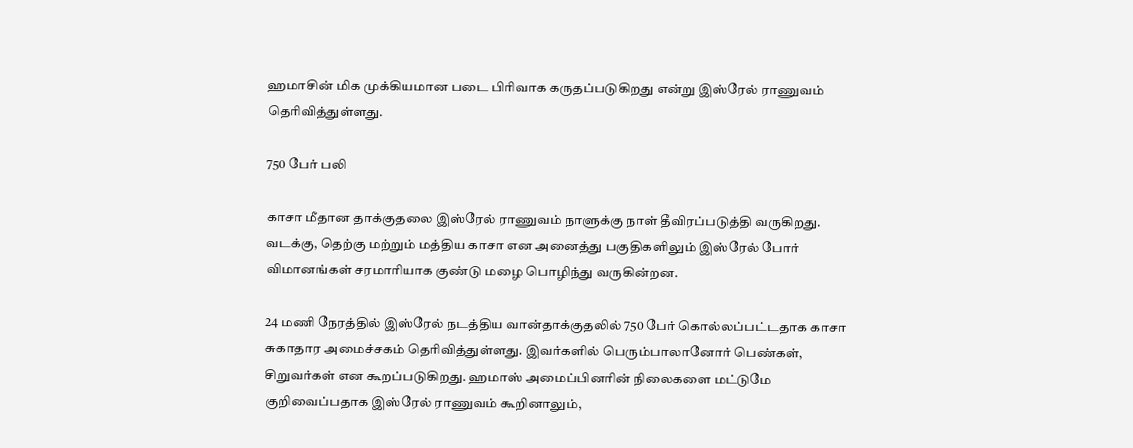ஹமாசின் மிக முக்கியமான படை பிரிவாக கருதப்படுகிறது என்று இஸ்ரேல் ராணுவம் தெரிவித்துள்ளது.

750 பேர் பலி

காசா மீதான தாக்குதலை இஸ்ரேல் ராணுவம் நாளுக்கு நாள் தீவிரப்படுத்தி வருகிறது. வடக்கு, தெற்கு மற்றும் மத்திய காசா என அனைத்து பகுதிகளிலும் இஸ்ரேல் போர் விமானங்கள் சரமாரியாக குண்டு மழை பொழிந்து வருகின்றன.

24 மணி நேரத்தில் இஸ்ரேல் நடத்திய வான்தாக்குதலில் 750 பேர் கொல்லப்பட்டதாக காசா சுகாதார அமைச்சகம் தெரிவித்துள்ளது. இவர்களில் பெரும்பாலானோர் பெண்கள், சிறுவர்கள் என கூறப்படுகிறது. ஹமாஸ் அமைப்பினரின் நிலைகளை மட்டுமே குறிவைப்பதாக இஸ்ரேல் ராணுவம் கூறினாலும்,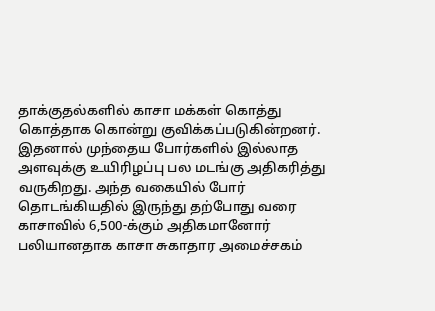தாக்குதல்களில் காசா மக்கள் கொத்து கொத்தாக கொன்று குவிக்கப்படுகின்றனர். இதனால் முந்தைய போர்களில் இல்லாத அளவுக்கு உயிரிழப்பு பல மடங்கு அதிகரித்து வருகிறது. அந்த வகையில் போர் தொடங்கியதில் இருந்து தற்போது வரை காசாவில் 6,500-க்கும் அதிகமானோர் பலியானதாக காசா சுகாதார அமைச்சகம்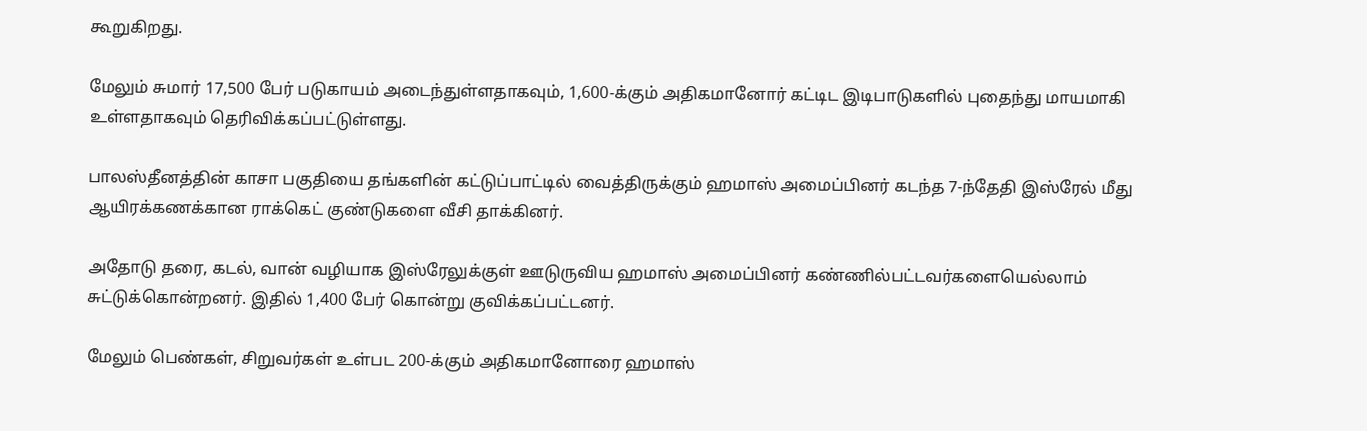கூறுகிறது.

மேலும் சுமார் 17,500 பேர் படுகாயம் அடைந்துள்ளதாகவும், 1,600-க்கும் அதிகமானோர் கட்டிட இடிபாடுகளில் புதைந்து மாயமாகி உள்ளதாகவும் தெரிவிக்கப்பட்டுள்ளது.

பாலஸ்தீனத்தின் காசா பகுதியை தங்களின் கட்டுப்பாட்டில் வைத்திருக்கும் ஹமாஸ் அமைப்பினர் கடந்த 7-ந்தேதி இஸ்ரேல் மீது ஆயிரக்கணக்கான ராக்கெட் குண்டுகளை வீசி தாக்கினர்.

அதோடு தரை, கடல், வான் வழியாக இஸ்ரேலுக்குள் ஊடுருவிய ஹமாஸ் அமைப்பினர் கண்ணில்பட்டவர்களையெல்லாம் சுட்டுக்கொன்றனர். இதில் 1,400 பேர் கொன்று குவிக்கப்பட்டனர்.

மேலும் பெண்கள், சிறுவர்கள் உள்பட 200-க்கும் அதிகமானோரை ஹமாஸ்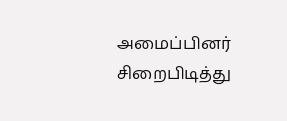அமைப்பினர் சிறைபிடித்து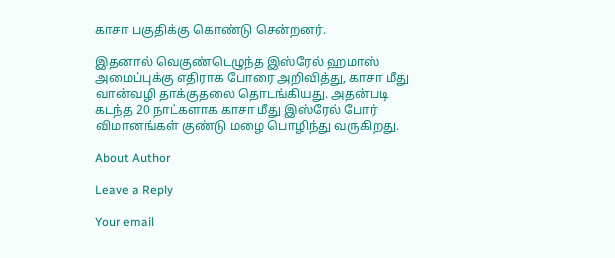காசா பகுதிக்கு கொண்டு சென்றனர்.

இதனால் வெகுண்டெழுந்த இஸ்ரேல் ஹமாஸ் அமைப்புக்கு எதிராக போரை அறிவித்து, காசா மீது வான்வழி தாக்குதலை தொடங்கியது. அதன்படி கடந்த 20 நாட்களாக காசா மீது இஸ்ரேல் போர் விமானங்கள் குண்டு மழை பொழிந்து வருகிறது.

About Author

Leave a Reply

Your email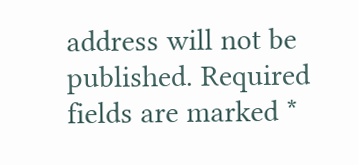address will not be published. Required fields are marked *